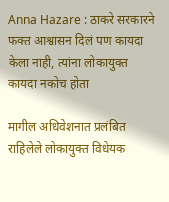Anna Hazare : ठाकरे सरकारने फक्त आश्वासन दिलं पण कायदा केला नाही, त्यांना लोकायुक्त कायदा नकोच होता

मागील अधिवेशनात प्रलंबित राहिलेले लोकायुक्त विधेयक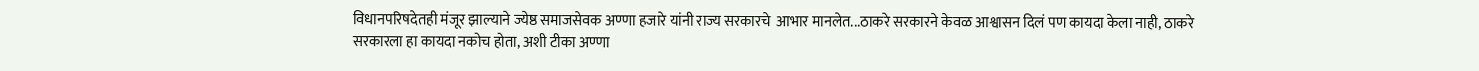विधानपरिषदेतही मंजूर झाल्याने ज्येष्ठ समाजसेवक अण्णा हजारे यांनी राज्य सरकारचे  आभार मानलेत...ठाकरे सरकारने केवळ आश्वासन दिलं पण कायदा केला नाही, ठाकरे सरकारला हा कायदा नकोच होता, अशी टीका अण्णा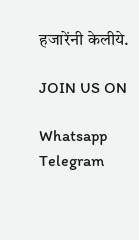हजारेंनी केलीये.

JOIN US ON

Whatsapp
Telegram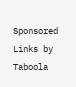Sponsored Links by Taboola